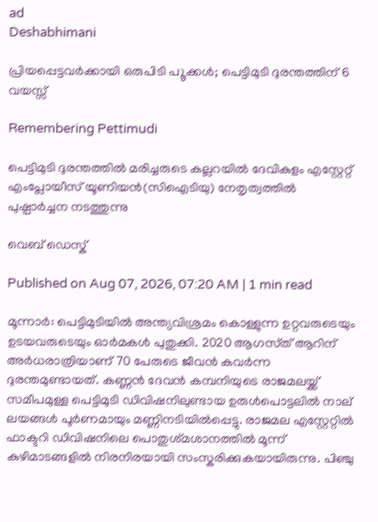ad
Deshabhimani

പ്രിയപ്പെട്ടവർക്കായി ഒരുപിടി പ‍ൂക്കൾ; പെട്ടിമുടി ദുരന്തത്തിന്‌ 6 വയസ്സ്‌

Remembering Pettimudi

പെട്ടിമുടി ദുരന്തത്തിൽ മരിച്ചരുടെ കല്ലറയിൽ ദേവികുളം എസ്റ്റേറ്റ് എംപ്ലോയീസ് യൂണിയൻ(സിഐടിയു) നേതൃത്വത്തിൽ പുഷ്പാർച്ചന നടത്തുന്നു

വെബ് ഡെസ്ക്

Published on Aug 07, 2026, 07:20 AM | 1 min read

മൂന്നാർ: പെട്ടിമുടിയിൽ അന്ത്യവിശ്രമം കൊള്ളുന്ന ഉറ്റവരുടെയും ഉടയവരുടെയും ഓർമകൾ പുതുക്കി. 2020 ആഗസ്‌ത് ആറിന് അർധരാത്രിയാണ് 70 പേരുടെ ജീവൻ കവർന്ന ദുരന്തമുണ്ടായത്. കണ്ണൻ ദേവൻ കമ്പനിയുടെ രാജമലയ്ക്ക് സമീ‌പമുള്ള പെട്ടിമുടി ഡിവിഷനിലുണ്ടായ ഉരുൾപൊട്ടലിൽ നാല് ലയങ്ങൾ പൂർണമായും മണ്ണിനടിയിൽപ്പെട്ടു. രാജമല എസ്റ്റേറ്റിൽ ഫാക്ടറി ഡിവിഷനിലെ പൊതുശ്‌മശാനത്തിൽ മൂന്ന് കുഴിമാടങ്ങളിൽ നിരനിരയായി സംസ്ക‌രിക്കുകയായിരുന്നു. പിഞ്ചു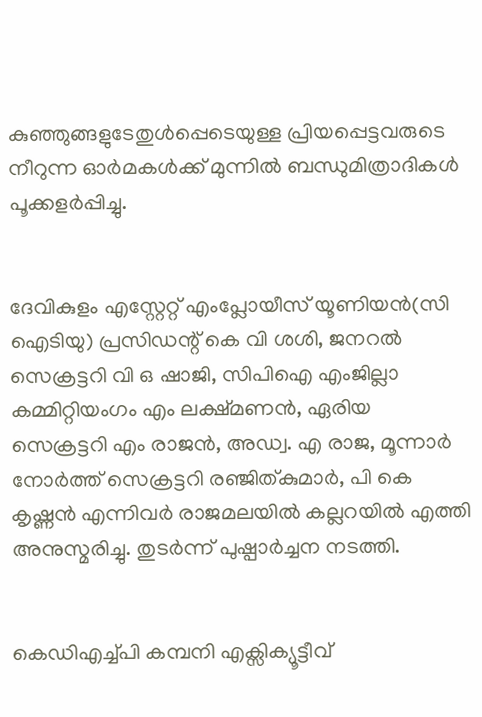കുഞ്ഞുങ്ങളുടേതുൾപ്പെടെയുള്ള പ്രിയപ്പെട്ടവരുടെ നീറുന്ന ഓർമകൾക്ക്‌ മുന്നിൽ ബന്ധുമിത്രാദികൾ പൂക്കളർപ്പിച്ചു.


ദേവികുളം എസ്റ്റേറ്റ് എംപ്ലോയീസ് യൂണിയൻ(സി ഐടിയു) പ്രസിഡന്റ് കെ വി ശശി, ജനറൽ സെക്രട്ടറി വി ഒ ഷാജി, സിപിഐ എംജില്ലാ കമ്മിറ്റിയംഗം എം ലക്ഷ്മണൻ, ഏരിയ സെക്രട്ടറി എം രാജൻ, അഡ്വ. എ രാജ, മൂന്നാർ നോർത്ത് സെക്രട്ടറി രഞ്ജിത്കുമാർ, പി കെ കൃഷ്ണൻ എന്നിവർ രാജമലയിൽ കല്ലറയിൽ എത്തി അനുസ്മരിച്ചു. തുടർന്ന് പുഷ്പാർച്ചന നടത്തി.


കെഡിഎച്ച്പി കമ്പനി എക്സിക്യൂട്ടീവ്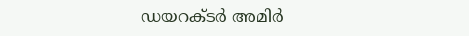ഡയറക്ടർ അമിർ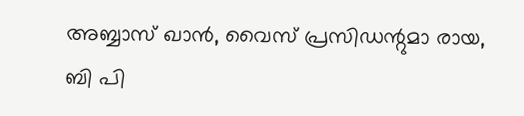അബ്ബാസ് ഖാൻ, വൈസ് പ്രസിഡന്റുമാ രായ, ബി പി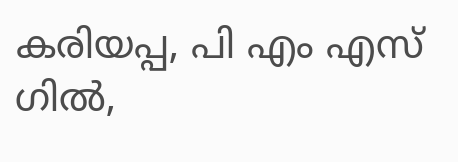കരിയപ്പ, പി എം എസ് ഗിൽ,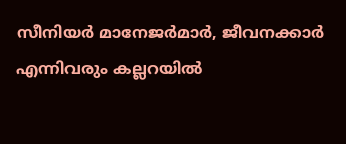സീനിയർ മാനേജർമാർ, ജീവനക്കാർ എന്നിവരും കല്ലറയിൽ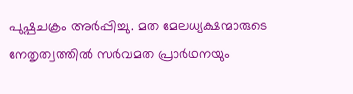പുഷ്പചക്രം അർപ്പിച്ചു. മത മേലധ്യക്ഷന്മാരുടെ നേതൃത്വത്തിൽ സർവമത പ്രാർഥനയും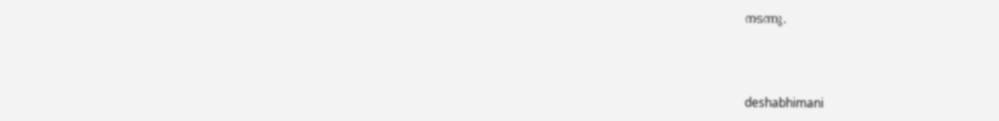നടന്നു.



deshabhimani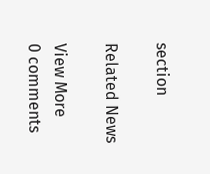section

Related News

View More
0 comments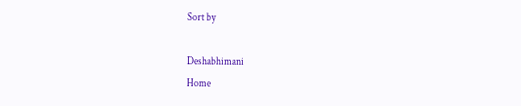Sort by

Deshabhimani
Home